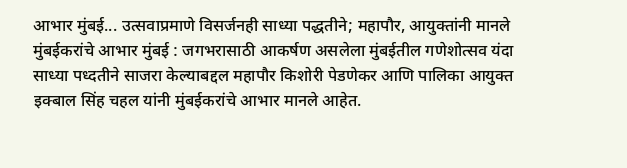आभार मुंबई... उत्सवाप्रमाणे विसर्जनही साध्या पद्धतीने; महापौर, आयुक्तांनी मानले मुंबईकरांचे आभार मुंबई : जगभरासाठी आकर्षण असलेला मुंबईतील गणेशोत्सव यंदा साध्या पध्दतीने साजरा केल्याबद्दल महापौर किशोरी पेडणेकर आणि पालिका आयुक्त इक्बाल सिंह चहल यांनी मुंबईकरांचे आभार मानले आहेत.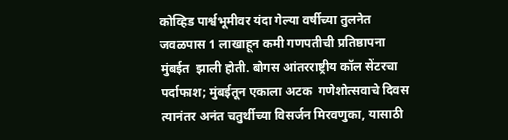कोव्हिड पार्श्वभूमीवर यंदा गेल्या वर्षीच्या तुलनेत जवळपास 1 लाखाहून कमी गणपतीची प्रतिष्ठापना मुंबईत  झाली होती. बोगस आंतरराष्ट्रीय कॉल सेंटरचा पर्दाफाश; मुंबईतून एकाला अटक  गणेशोत्सवाचे दिवस त्यानंतर अनंत चतुर्थीच्या विसर्जन मिरवणुका, यासाठी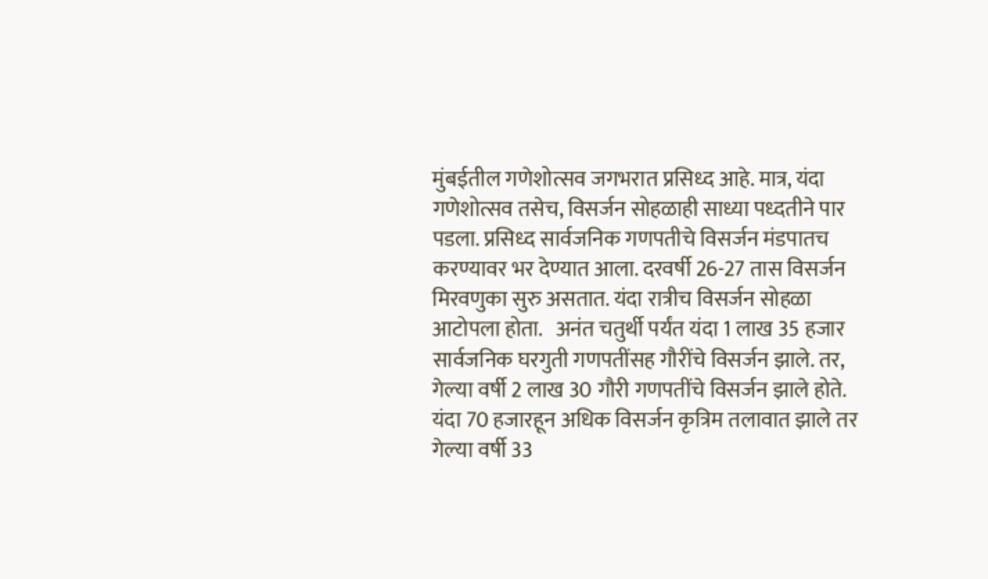मुंबईतील गणेशोत्सव जगभरात प्रसिध्द आहे. मात्र, यंदा गणेशोत्सव तसेच, विसर्जन सोहळाही साध्या पध्दतीने पार पडला. प्रसिध्द सार्वजनिक गणपतीचे विसर्जन मंडपातच करण्यावर भर देण्यात आला. दरवर्षी 26-27 तास विसर्जन मिरवणुका सुरु असतात. यंदा रात्रीच विसर्जन सोहळा आटोपला होता.   अनंत चतुर्थी पर्यंत यंदा 1 लाख 35 हजार सार्वजनिक घरगुती गणपतींसह गौरींचे विसर्जन झाले. तर, गेल्या वर्षी 2 लाख 30 गौरी गणपतींचे विसर्जन झाले होते. यंदा 70 हजारहून अधिक विसर्जन कृत्रिम तलावात झाले तर गेल्या वर्षी 33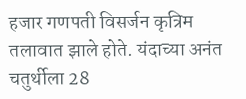हजार गणपती विसर्जन कृत्रिम तलावात झाले होते. यंदाच्या अनंत चतुर्थीला 28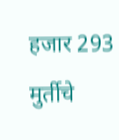हजार 293 मुर्तीचे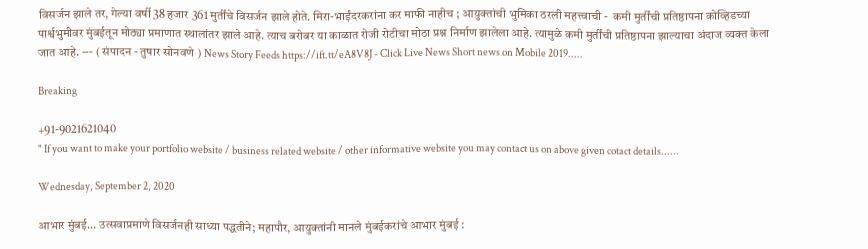विसर्जन झाले तर, गेल्या वर्षी 38 हजार 361 मुर्तींचे विसर्जन झाले होते. मिरा-भाईंदरकरांना कर माफी नाहीच ; आयुक्तांची भुमिका ठरली महत्त्वाची -  कमी मुर्तींची प्रतिष्ठापना कोव्हिडच्या पार्श्वभुमीवर मुंबईतून मोठ्या प्रमाणात स्थालांतर झाले आहे. त्याच बरोबर या काळात रोजी रोटीचा मोठा प्रश्न निर्माण झालेला आहे. त्यामुळे कमी मुर्तींची प्रतिष्ठापना झाल्याचा अंदाज व्यक्त केला जात आहे. --- ( संपादन - तुषार सोनवणे ) News Story Feeds https://ift.tt/eA8V8J - Click Live News Short news on Mobile 2019.....

Breaking

+91-9021621040
" If you want to make your portfolio website / business related website / other informative website you may contact us on above given cotact details......

Wednesday, September 2, 2020

आभार मुंबई... उत्सवाप्रमाणे विसर्जनही साध्या पद्धतीने; महापौर, आयुक्तांनी मानले मुंबईकरांचे आभार मुंबई :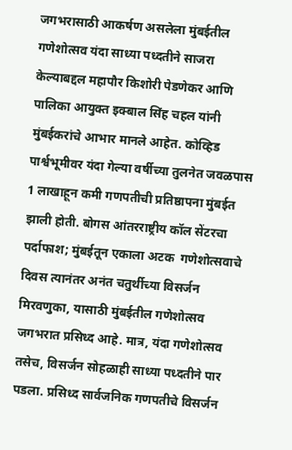जगभरासाठी आकर्षण असलेला मुंबईतील गणेशोत्सव यंदा साध्या पध्दतीने साजरा केल्याबद्दल महापौर किशोरी पेडणेकर आणि पालिका आयुक्त इक्बाल सिंह चहल यांनी मुंबईकरांचे आभार मानले आहेत. कोव्हिड पार्श्वभूमीवर यंदा गेल्या वर्षीच्या तुलनेत जवळपास 1 लाखाहून कमी गणपतीची प्रतिष्ठापना मुंबईत  झाली होती. बोगस आंतरराष्ट्रीय कॉल सेंटरचा पर्दाफाश; मुंबईतून एकाला अटक  गणेशोत्सवाचे दिवस त्यानंतर अनंत चतुर्थीच्या विसर्जन मिरवणुका, यासाठी मुंबईतील गणेशोत्सव जगभरात प्रसिध्द आहे. मात्र, यंदा गणेशोत्सव तसेच, विसर्जन सोहळाही साध्या पध्दतीने पार पडला. प्रसिध्द सार्वजनिक गणपतीचे विसर्जन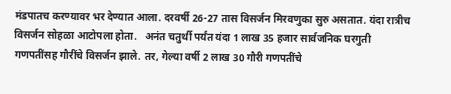मंडपातच करण्यावर भर देण्यात आला. दरवर्षी 26-27 तास विसर्जन मिरवणुका सुरु असतात. यंदा रात्रीच विसर्जन सोहळा आटोपला होता.   अनंत चतुर्थी पर्यंत यंदा 1 लाख 35 हजार सार्वजनिक घरगुती गणपतींसह गौरींचे विसर्जन झाले. तर, गेल्या वर्षी 2 लाख 30 गौरी गणपतींचे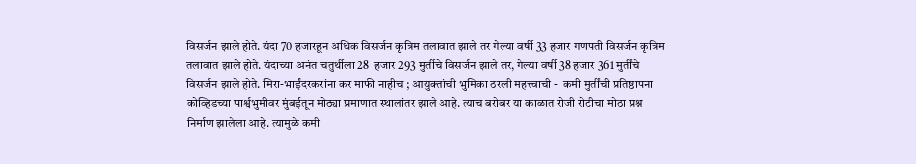विसर्जन झाले होते. यंदा 70 हजारहून अधिक विसर्जन कृत्रिम तलावात झाले तर गेल्या वर्षी 33 हजार गणपती विसर्जन कृत्रिम तलावात झाले होते. यंदाच्या अनंत चतुर्थीला 28  हजार 293 मुर्तीचे विसर्जन झाले तर, गेल्या वर्षी 38 हजार 361 मुर्तींचे विसर्जन झाले होते. मिरा-भाईंदरकरांना कर माफी नाहीच ; आयुक्तांची भुमिका ठरली महत्त्वाची -  कमी मुर्तींची प्रतिष्ठापना कोव्हिडच्या पार्श्वभुमीवर मुंबईतून मोठ्या प्रमाणात स्थालांतर झाले आहे. त्याच बरोबर या काळात रोजी रोटीचा मोठा प्रश्न निर्माण झालेला आहे. त्यामुळे कमी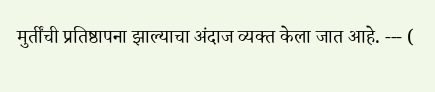मुर्तींची प्रतिष्ठापना झाल्याचा अंदाज व्यक्त केला जात आहे. --- (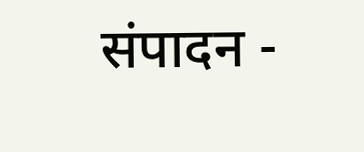संपादन -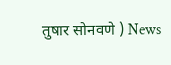तुषार सोनवणे ) News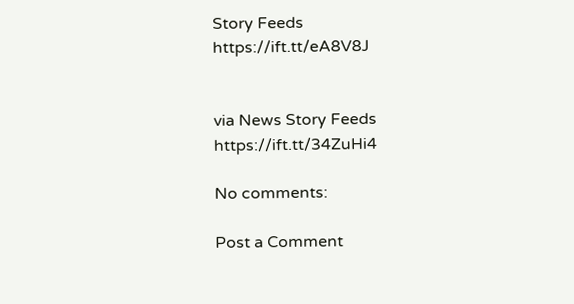Story Feeds https://ift.tt/eA8V8J


via News Story Feeds https://ift.tt/34ZuHi4

No comments:

Post a Comment